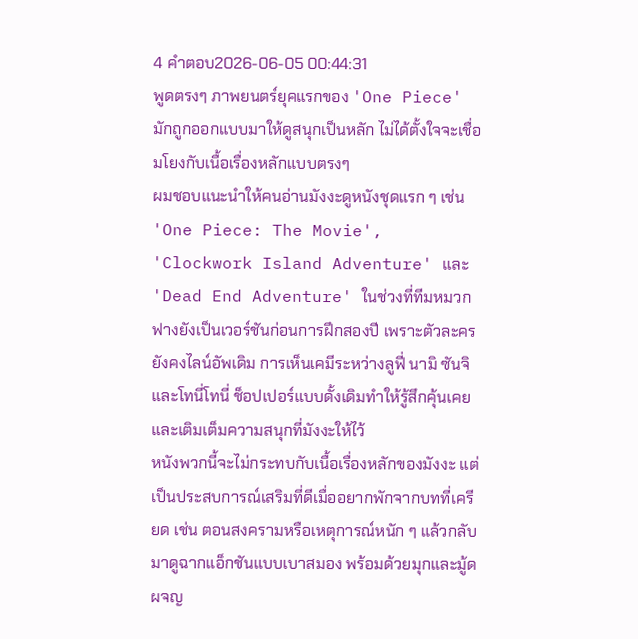4 คำตอบ2026-06-05 00:44:31
พูดตรงๆ ภาพยนตร์ยุคแรกของ 'One Piece' มักถูกออกแบบมาให้ดูสนุกเป็นหลัก ไม่ได้ตั้งใจจะเชื่อมโยงกับเนื้อเรื่องหลักแบบตรงๆ
ผมชอบแนะนำให้คนอ่านมังงะดูหนังชุดแรก ๆ เช่น 'One Piece: The Movie', 'Clockwork Island Adventure' และ 'Dead End Adventure' ในช่วงที่ทีมหมวกฟางยังเป็นเวอร์ชันก่อนการฝึกสองปี เพราะตัวละครยังคงไลน์อัพเดิม การเห็นเคมีระหว่างลูฟี่ นามิ ซันจิ และโทนี่โทนี่ ช็อปเปอร์แบบดั้งเดิมทำให้รู้สึกคุ้นเคยและเติมเต็มความสนุกที่มังงะให้ไว้
หนังพวกนี้จะไม่กระทบกับเนื้อเรื่องหลักของมังงะ แต่เป็นประสบการณ์เสริมที่ดีเมื่ออยากพักจากบทที่เครียด เช่น ตอนสงครามหรือเหตุการณ์หนัก ๆ แล้วกลับมาดูฉากแอ็กชันแบบเบาสมอง พร้อมด้วยมุกและมู้ดผจญ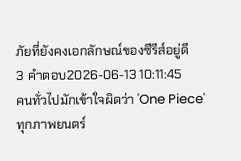ภัยที่ยังคงเอกลักษณ์ของซีรีส์อยู่ดี
3 คำตอบ2026-06-13 10:11:45
คนทั่วไปมักเข้าใจผิดว่า 'One Piece' ทุกภาพยนตร์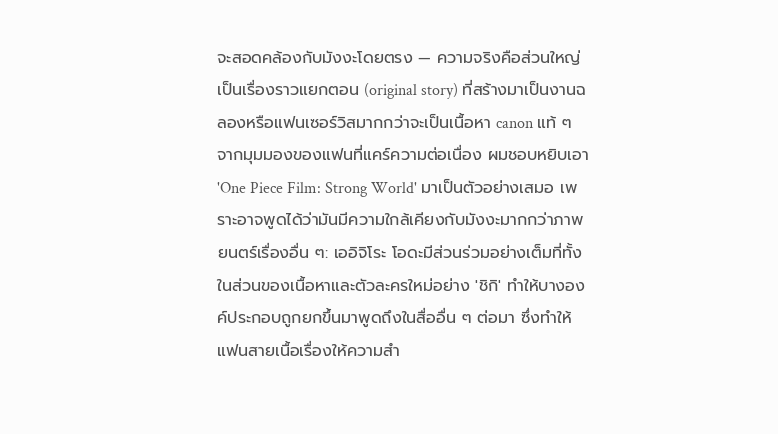จะสอดคล้องกับมังงะโดยตรง — ความจริงคือส่วนใหญ่เป็นเรื่องราวแยกตอน (original story) ที่สร้างมาเป็นงานฉลองหรือแฟนเซอร์วิสมากกว่าจะเป็นเนื้อหา canon แท้ ๆ
จากมุมมองของแฟนที่แคร์ความต่อเนื่อง ผมชอบหยิบเอา 'One Piece Film: Strong World' มาเป็นตัวอย่างเสมอ เพราะอาจพูดได้ว่ามันมีความใกล้เคียงกับมังงะมากกว่าภาพยนตร์เรื่องอื่น ๆ: เออิจิโระ โอดะมีส่วนร่วมอย่างเต็มที่ทั้งในส่วนของเนื้อหาและตัวละครใหม่อย่าง 'ชิกิ' ทำให้บางองค์ประกอบถูกยกขึ้นมาพูดถึงในสื่ออื่น ๆ ต่อมา ซึ่งทำให้แฟนสายเนื้อเรื่องให้ความสำ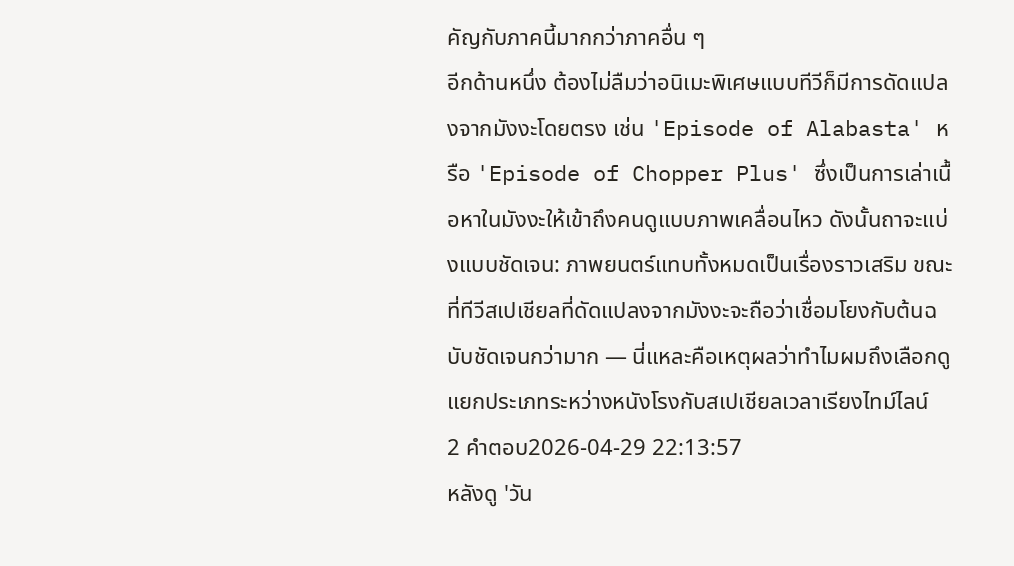คัญกับภาคนี้มากกว่าภาคอื่น ๆ
อีกด้านหนึ่ง ต้องไม่ลืมว่าอนิเมะพิเศษแบบทีวีก็มีการดัดแปลงจากมังงะโดยตรง เช่น 'Episode of Alabasta' หรือ 'Episode of Chopper Plus' ซึ่งเป็นการเล่าเนื้อหาในมังงะให้เข้าถึงคนดูแบบภาพเคลื่อนไหว ดังนั้นถาจะแบ่งแบบชัดเจน: ภาพยนตร์แทบทั้งหมดเป็นเรื่องราวเสริม ขณะที่ทีวีสเปเชียลที่ดัดแปลงจากมังงะจะถือว่าเชื่อมโยงกับต้นฉบับชัดเจนกว่ามาก — นี่แหละคือเหตุผลว่าทำไมผมถึงเลือกดูแยกประเภทระหว่างหนังโรงกับสเปเชียลเวลาเรียงไทม์ไลน์
2 คำตอบ2026-04-29 22:13:57
หลังดู 'วัน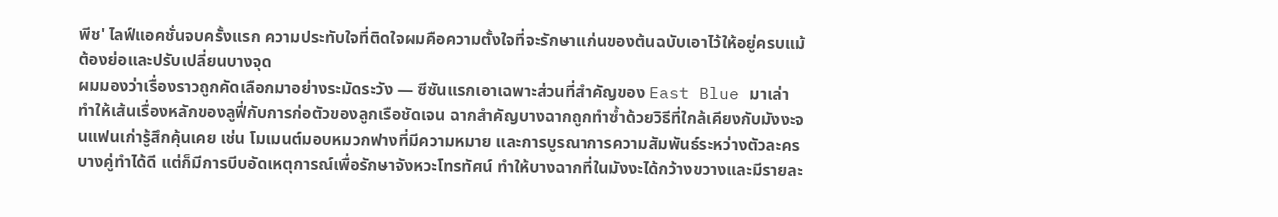พีช' ไลฟ์แอคชั่นจบครั้งแรก ความประทับใจที่ติดใจผมคือความตั้งใจที่จะรักษาแก่นของต้นฉบับเอาไว้ให้อยู่ครบแม้ต้องย่อและปรับเปลี่ยนบางจุด
ผมมองว่าเรื่องราวถูกคัดเลือกมาอย่างระมัดระวัง — ซีซันแรกเอาเฉพาะส่วนที่สำคัญของ East Blue มาเล่า ทำให้เส้นเรื่องหลักของลูฟี่กับการก่อตัวของลูกเรือชัดเจน ฉากสำคัญบางฉากถูกทำซ้ำด้วยวิธีที่ใกล้เคียงกับมังงะจนแฟนเก่ารู้สึกคุ้นเคย เช่น โมเมนต์มอบหมวกฟางที่มีความหมาย และการบูรณาการความสัมพันธ์ระหว่างตัวละครบางคู่ทำได้ดี แต่ก็มีการบีบอัดเหตุการณ์เพื่อรักษาจังหวะโทรทัศน์ ทำให้บางฉากที่ในมังงะได้กว้างขวางและมีรายละ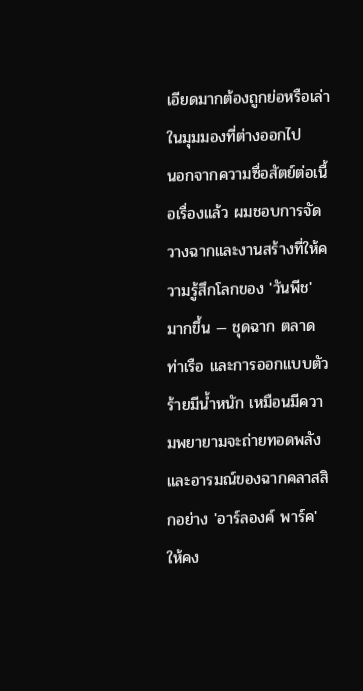เอียดมากต้องถูกย่อหรือเล่าในมุมมองที่ต่างออกไป
นอกจากความซื่อสัตย์ต่อเนื้อเรื่องแล้ว ผมชอบการจัดวางฉากและงานสร้างที่ให้ความรู้สึกโลกของ 'วันพีช' มากขึ้น — ชุดฉาก ตลาด ท่าเรือ และการออกแบบตัวร้ายมีน้ำหนัก เหมือนมีความพยายามจะถ่ายทอดพลังและอารมณ์ของฉากคลาสสิกอย่าง 'อาร์ลองค์ พาร์ค' ให้คง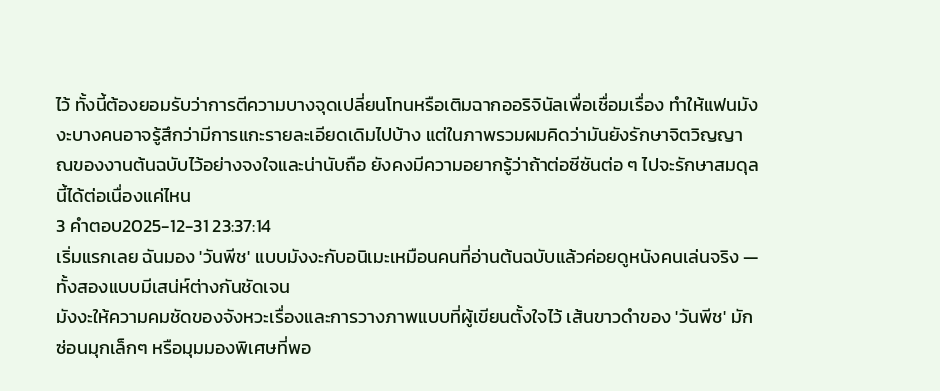ไว้ ทั้งนี้ต้องยอมรับว่าการตีความบางจุดเปลี่ยนโทนหรือเติมฉากออริจินัลเพื่อเชื่อมเรื่อง ทำให้แฟนมังงะบางคนอาจรู้สึกว่ามีการแกะรายละเอียดเดิมไปบ้าง แต่ในภาพรวมผมคิดว่ามันยังรักษาจิตวิญญาณของงานต้นฉบับไว้อย่างจงใจและน่านับถือ ยังคงมีความอยากรู้ว่าถ้าต่อซีซันต่อ ๆ ไปจะรักษาสมดุลนี้ได้ต่อเนื่องแค่ไหน
3 คำตอบ2025-12-31 23:37:14
เริ่มแรกเลย ฉันมอง 'วันพีช' แบบมังงะกับอนิเมะเหมือนคนที่อ่านต้นฉบับแล้วค่อยดูหนังคนเล่นจริง — ทั้งสองแบบมีเสน่ห์ต่างกันชัดเจน
มังงะให้ความคมชัดของจังหวะเรื่องและการวางภาพแบบที่ผู้เขียนตั้งใจไว้ เส้นขาวดำของ 'วันพีช' มักซ่อนมุกเล็กๆ หรือมุมมองพิเศษที่พอ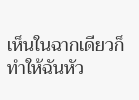เห็นในฉากเดียวก็ทำให้ฉันหัว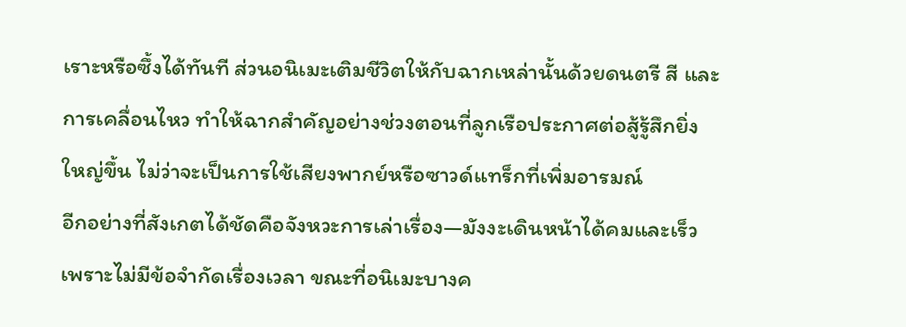เราะหรือซึ้งได้ทันที ส่วนอนิเมะเติมชีวิตให้กับฉากเหล่านั้นด้วยดนตรี สี และการเคลื่อนไหว ทำให้ฉากสำคัญอย่างช่วงตอนที่ลูกเรือประกาศต่อสู้รู้สึกยิ่งใหญ่ขึ้น ไม่ว่าจะเป็นการใช้เสียงพากย์หรือซาวด์แทร็กที่เพิ่มอารมณ์
อีกอย่างที่สังเกตได้ชัดคือจังหวะการเล่าเรื่อง—มังงะเดินหน้าได้คมและเร็ว เพราะไม่มีข้อจำกัดเรื่องเวลา ขณะที่อนิเมะบางค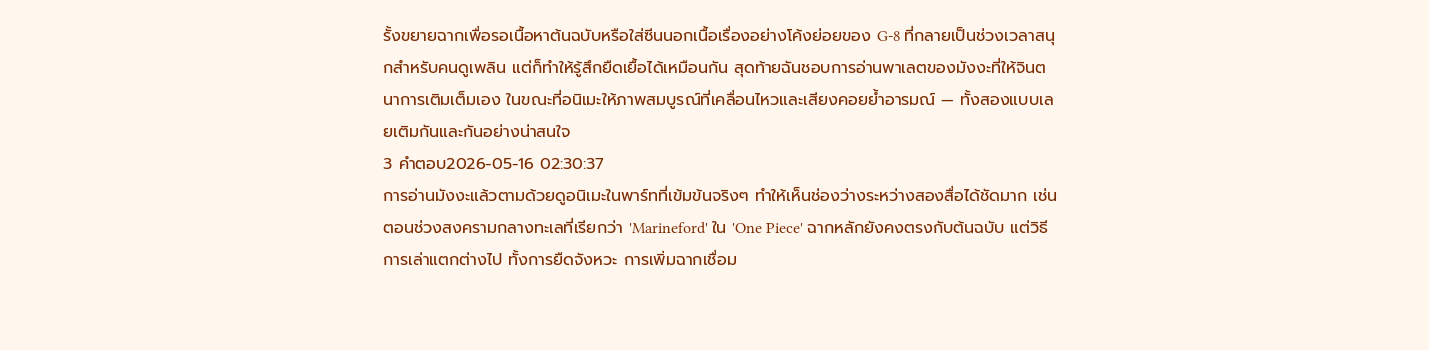รั้งขยายฉากเพื่อรอเนื้อหาต้นฉบับหรือใส่ซีนนอกเนื้อเรื่องอย่างโค้งย่อยของ G-8 ที่กลายเป็นช่วงเวลาสนุกสำหรับคนดูเพลิน แต่ก็ทำให้รู้สึกยืดเยื้อได้เหมือนกัน สุดท้ายฉันชอบการอ่านพาเลตของมังงะที่ให้จินตนาการเติมเต็มเอง ในขณะที่อนิเมะให้ภาพสมบูรณ์ที่เคลื่อนไหวและเสียงคอยย้ำอารมณ์ — ทั้งสองแบบเลยเติมกันและกันอย่างน่าสนใจ
3 คำตอบ2026-05-16 02:30:37
การอ่านมังงะแล้วตามด้วยดูอนิเมะในพาร์ทที่เข้มข้นจริงๆ ทำให้เห็นช่องว่างระหว่างสองสื่อได้ชัดมาก เช่นตอนช่วงสงครามกลางทะเลที่เรียกว่า 'Marineford' ใน 'One Piece' ฉากหลักยังคงตรงกับต้นฉบับ แต่วิธีการเล่าแตกต่างไป ทั้งการยืดจังหวะ การเพิ่มฉากเชื่อม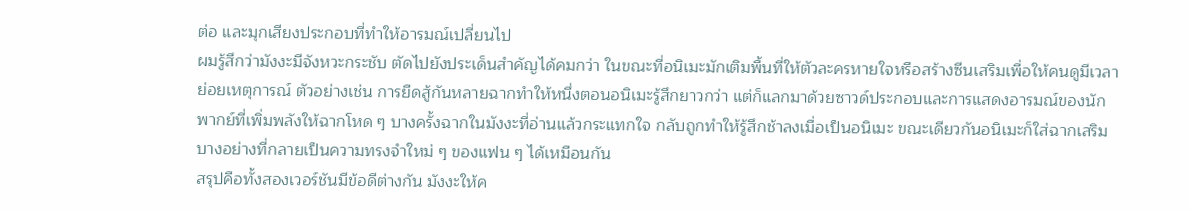ต่อ และมุกเสียงประกอบที่ทำให้อารมณ์เปลี่ยนไป
ผมรู้สึกว่ามังงะมีจังหวะกระชับ ตัดไปยังประเด็นสำคัญได้คมกว่า ในขณะที่อนิเมะมักเติมพื้นที่ให้ตัวละครหายใจหรือสร้างซีนเสริมเพื่อให้คนดูมีเวลาย่อยเหตุการณ์ ตัวอย่างเช่น การยืดสู้กันหลายฉากทำให้หนึ่งตอนอนิเมะรู้สึกยาวกว่า แต่ก็แลกมาด้วยซาวด์ประกอบและการแสดงอารมณ์ของนักพากย์ที่เพิ่มพลังให้ฉากโหด ๆ บางครั้งฉากในมังงะที่อ่านแล้วกระแทกใจ กลับถูกทำให้รู้สึกช้าลงเมื่อเป็นอนิเมะ ขณะเดียวกันอนิเมะก็ใส่ฉากเสริมบางอย่างที่กลายเป็นความทรงจำใหม่ ๆ ของแฟน ๆ ได้เหมือนกัน
สรุปคือทั้งสองเวอร์ชันมีข้อดีต่างกัน มังงะให้ค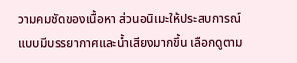วามคมชัดของเนื้อหา ส่วนอนิเมะให้ประสบการณ์แบบมีบรรยากาศและน้ำเสียงมากขึ้น เลือกดูตาม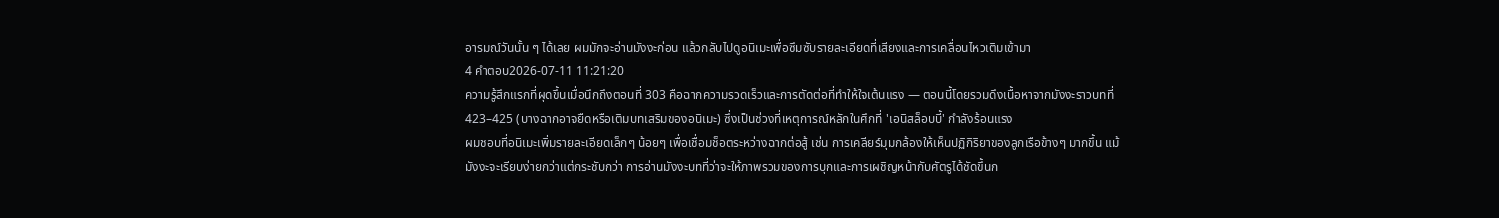อารมณ์วันนั้น ๆ ได้เลย ผมมักจะอ่านมังงะก่อน แล้วกลับไปดูอนิเมะเพื่อซึมซับรายละเอียดที่เสียงและการเคลื่อนไหวเติมเข้ามา
4 คำตอบ2026-07-11 11:21:20
ความรู้สึกแรกที่ผุดขึ้นเมื่อนึกถึงตอนที่ 303 คือฉากความรวดเร็วและการตัดต่อที่ทำให้ใจเต้นแรง — ตอนนี้โดยรวมดึงเนื้อหาจากมังงะราวบทที่ 423–425 (บางฉากอาจยืดหรือเติมบทเสริมของอนิเมะ) ซึ่งเป็นช่วงที่เหตุการณ์หลักในศึกที่ 'เอนิสล็อบบี้' กำลังร้อนแรง
ผมชอบที่อนิเมะเพิ่มรายละเอียดเล็กๆ น้อยๆ เพื่อเชื่อมช็อตระหว่างฉากต่อสู้ เช่น การเคลียร์มุมกล้องให้เห็นปฏิกิริยาของลูกเรือข้างๆ มากขึ้น แม้มังงะจะเรียบง่ายกว่าแต่กระชับกว่า การอ่านมังงะบทที่ว่าจะให้ภาพรวมของการบุกและการเผชิญหน้ากับศัตรูได้ชัดขึ้นก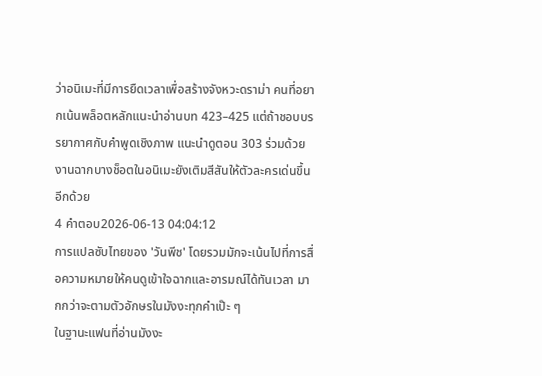ว่าอนิเมะที่มีการยืดเวลาเพื่อสร้างจังหวะดราม่า คนที่อยากเน้นพล็อตหลักแนะนำอ่านบท 423–425 แต่ถ้าชอบบรรยากาศกับคำพูดเชิงภาพ แนะนำดูตอน 303 ร่วมด้วย งานฉากบางช็อตในอนิเมะยังเติมสีสันให้ตัวละครเด่นขึ้นอีกด้วย
4 คำตอบ2026-06-13 04:04:12
การแปลซับไทยของ 'วันพีช' โดยรวมมักจะเน้นไปที่การสื่อความหมายให้คนดูเข้าใจฉากและอารมณ์ได้ทันเวลา มากกว่าจะตามตัวอักษรในมังงะทุกคำเป๊ะ ๆ
ในฐานะแฟนที่อ่านมังงะ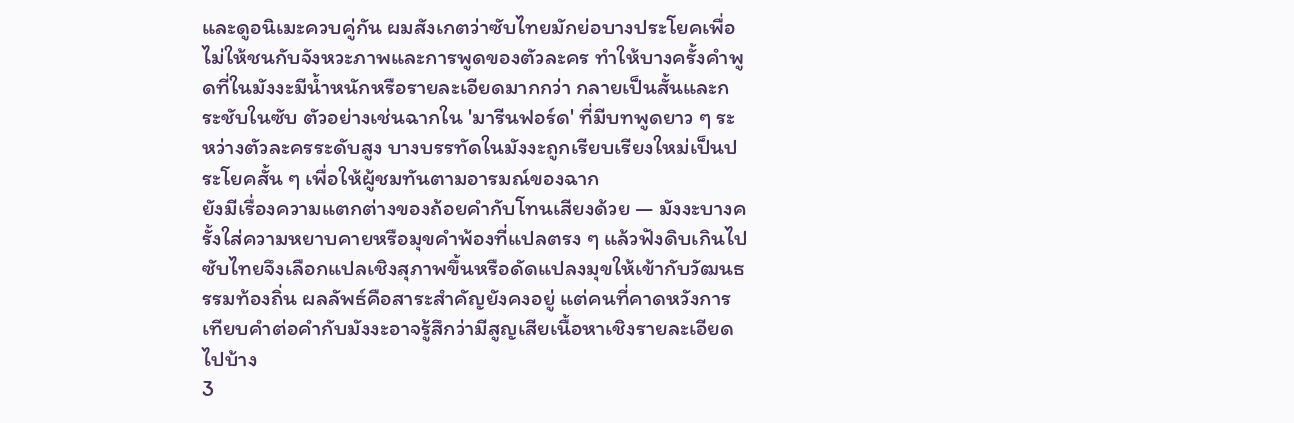และดูอนิเมะควบคู่กัน ผมสังเกตว่าซับไทยมักย่อบางประโยคเพื่อไม่ให้ชนกับจังหวะภาพและการพูดของตัวละคร ทำให้บางครั้งคำพูดที่ในมังงะมีน้ำหนักหรือรายละเอียดมากกว่า กลายเป็นสั้นและกระชับในซับ ตัวอย่างเช่นฉากใน 'มารีนฟอร์ด' ที่มีบทพูดยาว ๆ ระหว่างตัวละครระดับสูง บางบรรทัดในมังงะถูกเรียบเรียงใหม่เป็นประโยคสั้น ๆ เพื่อให้ผู้ชมทันตามอารมณ์ของฉาก
ยังมีเรื่องความแตกต่างของถ้อยคำกับโทนเสียงด้วย — มังงะบางครั้งใส่ความหยาบคายหรือมุขคำพ้องที่แปลตรง ๆ แล้วฟังดิบเกินไป ซับไทยจึงเลือกแปลเชิงสุภาพขึ้นหรือดัดแปลงมุขให้เข้ากับวัฒนธรรมท้องถิ่น ผลลัพธ์คือสาระสำคัญยังคงอยู่ แต่คนที่คาดหวังการเทียบคำต่อคำกับมังงะอาจรู้สึกว่ามีสูญเสียเนื้อหาเชิงรายละเอียดไปบ้าง
3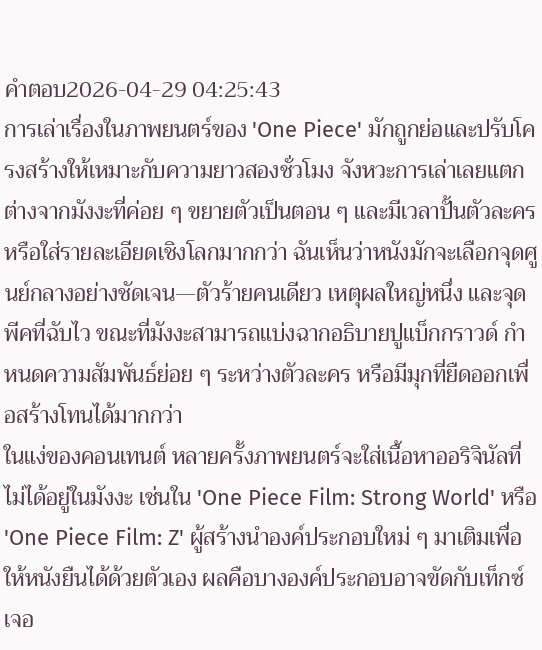คำตอบ2026-04-29 04:25:43
การเล่าเรื่องในภาพยนตร์ของ 'One Piece' มักถูกย่อและปรับโครงสร้างให้เหมาะกับความยาวสองชั่วโมง จังหวะการเล่าเลยแตกต่างจากมังงะที่ค่อย ๆ ขยายตัวเป็นตอน ๆ และมีเวลาปั้นตัวละครหรือใส่รายละเอียดเชิงโลกมากกว่า ฉันเห็นว่าหนังมักจะเลือกจุดศูนย์กลางอย่างชัดเจน—ตัวร้ายคนเดียว เหตุผลใหญ่หนึ่ง และจุดพีคที่ฉับไว ขณะที่มังงะสามารถแบ่งฉากอธิบายปูแบ็กกราวด์ กำหนดความสัมพันธ์ย่อย ๆ ระหว่างตัวละคร หรือมีมุกที่ยืดออกเพื่อสร้างโทนได้มากกว่า
ในแง่ของคอนเทนต์ หลายครั้งภาพยนตร์จะใส่เนื้อหาออริจินัลที่ไม่ได้อยู่ในมังงะ เช่นใน 'One Piece Film: Strong World' หรือ 'One Piece Film: Z' ผู้สร้างนำองค์ประกอบใหม่ ๆ มาเติมเพื่อให้หนังยืนได้ด้วยตัวเอง ผลคือบางองค์ประกอบอาจขัดกับเท็กซ์เจอ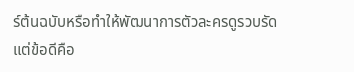ร์ต้นฉบับหรือทำให้พัฒนาการตัวละครดูรวบรัด แต่ข้อดีคือ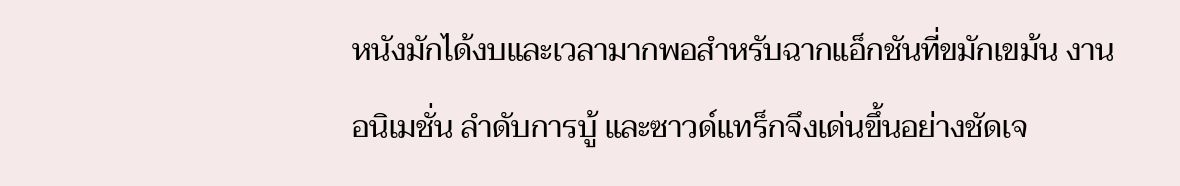หนังมักได้งบและเวลามากพอสำหรับฉากแอ็กชันที่ขมักเขม้น งานอนิเมชั่น ลำดับการบู้ และซาวด์แทร็กจึงเด่นขึ้นอย่างชัดเจ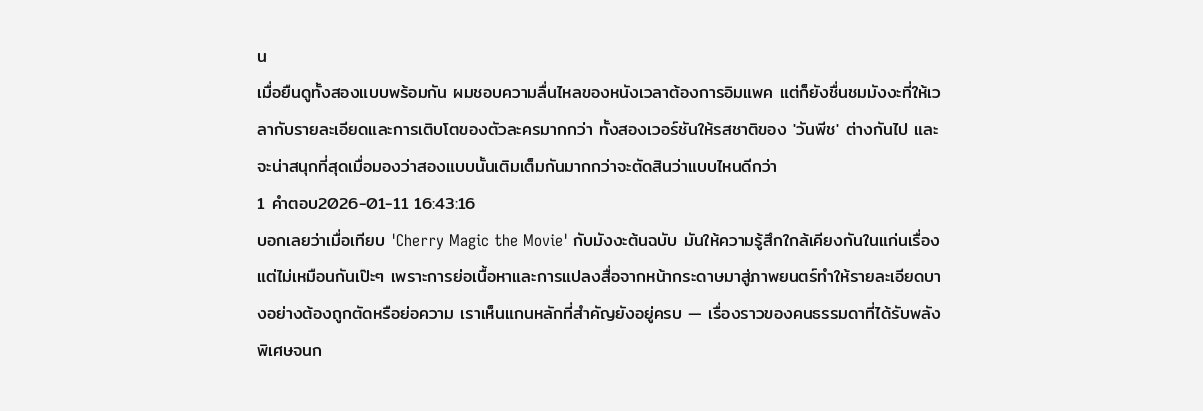น
เมื่อยืนดูทั้งสองแบบพร้อมกัน ผมชอบความลื่นไหลของหนังเวลาต้องการอิมแพค แต่ก็ยังชื่นชมมังงะที่ให้เวลากับรายละเอียดและการเติบโตของตัวละครมากกว่า ทั้งสองเวอร์ชันให้รสชาติของ 'วันพีช' ต่างกันไป และจะน่าสนุกที่สุดเมื่อมองว่าสองแบบนั้นเติมเต็มกันมากกว่าจะตัดสินว่าแบบไหนดีกว่า
1 คำตอบ2026-01-11 16:43:16
บอกเลยว่าเมื่อเทียบ 'Cherry Magic the Movie' กับมังงะต้นฉบับ มันให้ความรู้สึกใกล้เคียงกันในแก่นเรื่องแต่ไม่เหมือนกันเป๊ะๆ เพราะการย่อเนื้อหาและการแปลงสื่อจากหน้ากระดาษมาสู่ภาพยนตร์ทำให้รายละเอียดบางอย่างต้องถูกตัดหรือย่อความ เราเห็นแกนหลักที่สำคัญยังอยู่ครบ — เรื่องราวของคนธรรมดาที่ได้รับพลังพิเศษจนก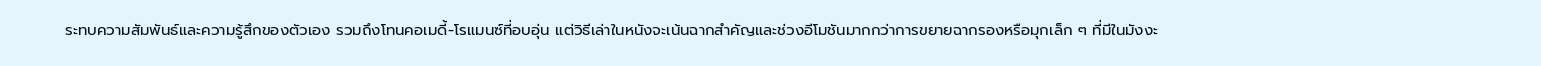ระทบความสัมพันธ์และความรู้สึกของตัวเอง รวมถึงโทนคอเมดี้-โรแมนซ์ที่อบอุ่น แต่วิธีเล่าในหนังจะเน้นฉากสำคัญและช่วงอีโมชันมากกว่าการขยายฉากรองหรือมุกเล็ก ๆ ที่มีในมังงะ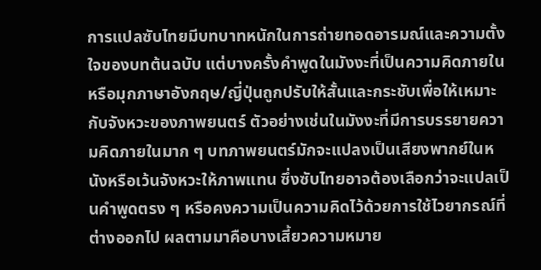การแปลซับไทยมีบทบาทหนักในการถ่ายทอดอารมณ์และความตั้งใจของบทต้นฉบับ แต่บางครั้งคำพูดในมังงะที่เป็นความคิดภายในหรือมุกภาษาอังกฤษ/ญี่ปุ่นถูกปรับให้สั้นและกระชับเพื่อให้เหมาะกับจังหวะของภาพยนตร์ ตัวอย่างเช่นในมังงะที่มีการบรรยายความคิดภายในมาก ๆ บทภาพยนตร์มักจะแปลงเป็นเสียงพากย์ในหนังหรือเว้นจังหวะให้ภาพแทน ซึ่งซับไทยอาจต้องเลือกว่าจะแปลเป็นคำพูดตรง ๆ หรือคงความเป็นความคิดไว้ด้วยการใช้ไวยากรณ์ที่ต่างออกไป ผลตามมาคือบางเสี้ยวความหมาย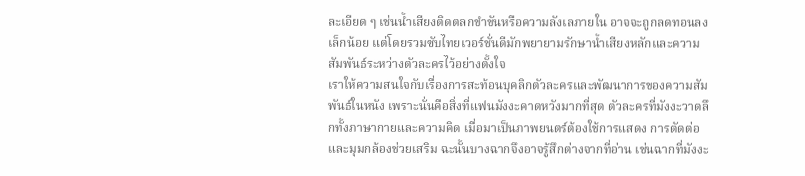ละเอียด ๆ เช่นน้ำเสียงติดตลกขำขันหรือความลังเลภายใน อาจจะถูกลดทอนลงเล็กน้อย แต่โดยรวมซับไทยเวอร์ชั่นดีมักพยายามรักษาน้ำเสียงหลักและความสัมพันธ์ระหว่างตัวละครไว้อย่างตั้งใจ
เราให้ความสนใจกับเรื่องการสะท้อนบุคลิกตัวละครและพัฒนาการของความสัมพันธ์ในหนัง เพราะนั่นคือสิ่งที่แฟนมังงะคาดหวังมากที่สุด ตัวละครที่มังงะวาดลึกทั้งภาษากายและความคิด เมื่อมาเป็นภาพยนตร์ต้องใช้การแสดง การตัดต่อ และมุมกล้องช่วยเสริม ฉะนั้นบางฉากจึงอาจรู้สึกต่างจากที่อ่าน เช่นฉากที่มังงะ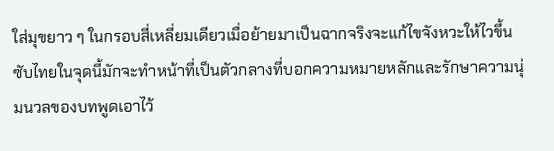ใส่มุขยาว ๆ ในกรอบสี่เหลี่ยมเดียวเมื่อย้ายมาเป็นฉากจริงจะแก้ไขจังหวะให้ไวขึ้น ซับไทยในจุดนี้มักจะทำหน้าที่เป็นตัวกลางที่บอกความหมายหลักและรักษาความนุ่มนวลของบทพูดเอาไว้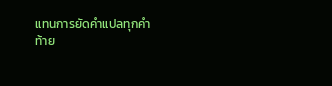แทนการยัดคำแปลทุกคำ
ท้าย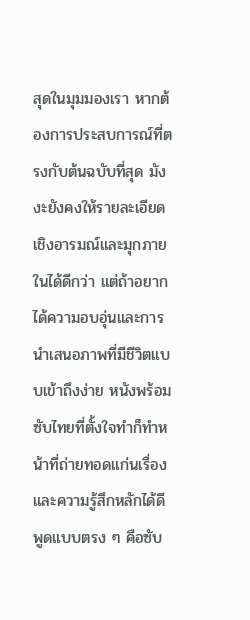สุดในมุมมองเรา หากต้องการประสบการณ์ที่ตรงกับต้นฉบับที่สุด มังงะยังคงให้รายละเอียดเชิงอารมณ์และมุกภายในได้ดีกว่า แต่ถ้าอยากได้ความอบอุ่นและการนำเสนอภาพที่มีชีวิตแบบเข้าถึงง่าย หนังพร้อมซับไทยที่ตั้งใจทำก็ทำหน้าที่ถ่ายทอดแก่นเรื่องและความรู้สึกหลักได้ดี พูดแบบตรง ๆ คือซับ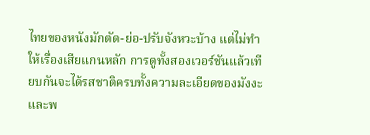ไทยของหนังมักตัด-ย่อ-ปรับจังหวะบ้าง แต่ไม่ทำให้เรื่องเสียแกนหลัก การดูทั้งสองเวอร์ชันแล้วเทียบกันจะได้รสชาติครบทั้งความละเอียดของมังงะและพ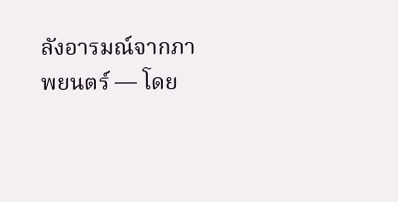ลังอารมณ์จากภาพยนตร์ — โดย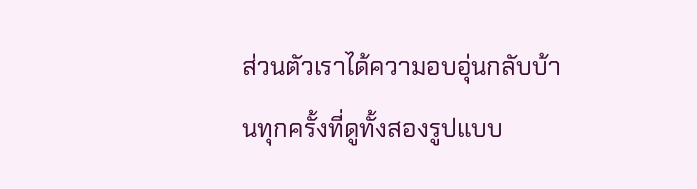ส่วนตัวเราได้ความอบอุ่นกลับบ้านทุกครั้งที่ดูทั้งสองรูปแบบ